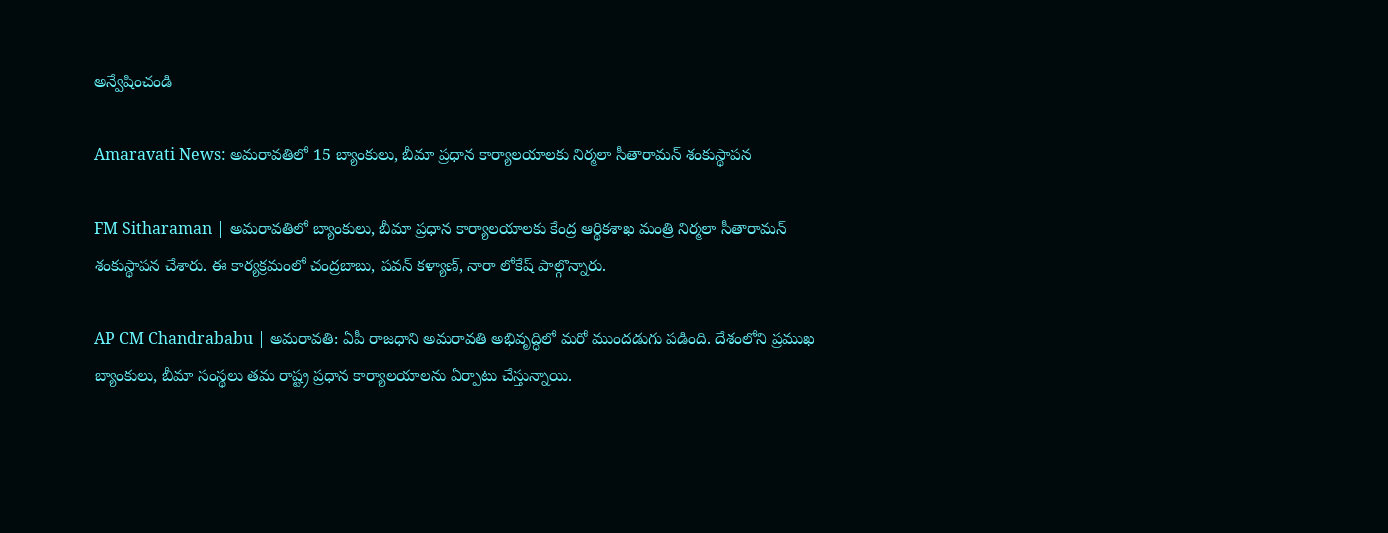అన్వేషించండి

Amaravati News: అమరావతిలో 15 బ్యాంకులు, బీమా ప్రధాన కార్యాలయాలకు నిర్మలా సీతారామన్ శంకుస్థాపన

FM Sitharaman | అమరావతిలో బ్యాంకులు, బీమా ప్రధాన కార్యాలయాలకు కేంద్ర ఆర్థికశాఖ మంత్రి నిర్మలా సీతారామన్ శంకుస్థాపన చేశారు. ఈ కార్యక్రమంలో చంద్రబాబు, పవన్ కళ్యాణ్, నారా లోకేష్ పాల్గొన్నారు.

AP CM Chandrababu | అమరావతి: ఏపీ రాజధాని అమరావతి అభివృద్ధిలో మరో ముందడుగు పడింది. దేశంలోని ప్రముఖ బ్యాంకులు, బీమా సంస్థలు తమ రాష్ట్ర ప్రధాన కార్యాలయాలను ఏర్పాటు చేస్తున్నాయి.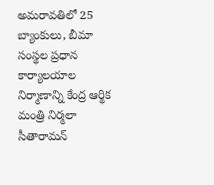అమరావతిలో 25 బ్యాంకులు, బీమా సంస్థల ప్రధాన కార్యాలయాల నిర్మాణాన్ని కేంద్ర ఆర్థిక మంత్రి నిర్మలా సీతారామన్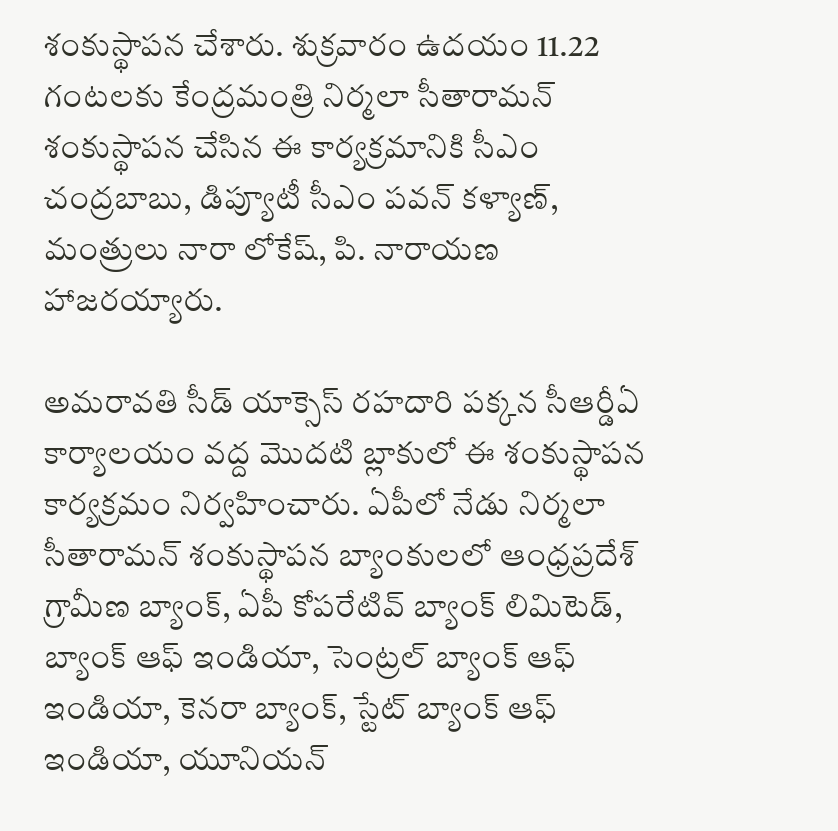శంకుస్థాపన చేశారు. శుక్రవారం ఉదయం 11.22 గంటలకు కేంద్రమంత్రి నిర్మలా సీతారామన్ శంకుస్థాపన చేసిన ఈ కార్యక్రమానికి సీఎం చంద్రబాబు, డిప్యూటీ సీఎం పవన్ కళ్యాణ్, మంత్రులు నారా లోకేష్, పి. నారాయణ హాజరయ్యారు.

అమరావతి సీడ్ యాక్సెస్ రహదారి పక్కన సీఆర్డీఏ కార్యాలయం వద్ద మొదటి బ్లాకులో ఈ శంకుస్థాపన కార్యక్రమం నిర్వహించారు. ఏపీలో నేడు నిర్మలా సీతారామన్ శంకుస్థాపన బ్యాంకులలో ఆంధ్రప్రదేశ్ గ్రామీణ బ్యాంక్, ఏపీ కోపరేటివ్ బ్యాంక్ లిమిటెడ్, బ్యాంక్ ఆఫ్ ఇండియా, సెంట్రల్ బ్యాంక్ ఆఫ్ ఇండియా, కెనరా బ్యాంక్, స్టేట్ బ్యాంక్ ఆఫ్ ఇండియా, యూనియన్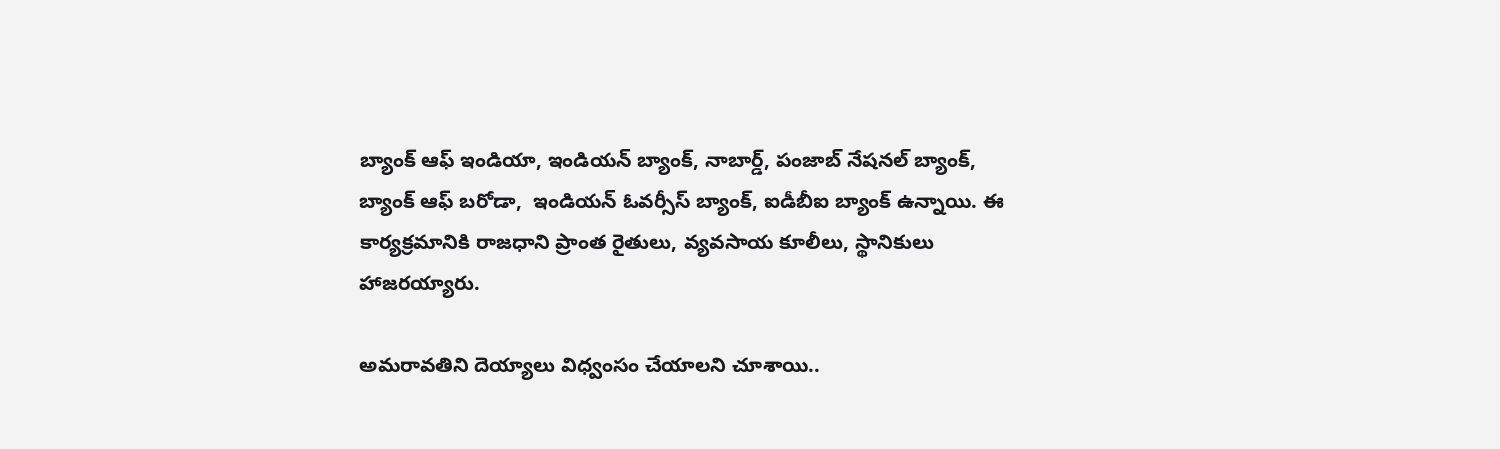బ్యాంక్ ఆఫ్ ఇండియా, ఇండియన్ బ్యాంక్, నాబార్డ్, పంజాబ్ నేషనల్ బ్యాంక్, బ్యాంక్ ఆఫ్ బరోడా,  ఇండియన్ ఓవర్సీస్ బ్యాంక్, ఐడీబీఐ బ్యాంక్ ఉన్నాయి. ఈ కార్యక్రమానికి రాజధాని ప్రాంత రైతులు, వ్యవసాయ కూలీలు, స్థానికులు హాజరయ్యారు.

అమరావతిని దెయ్యాలు విధ్వంసం చేయాలని చూశాయి..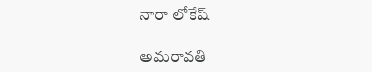నారా లోకేష్

అమరావతి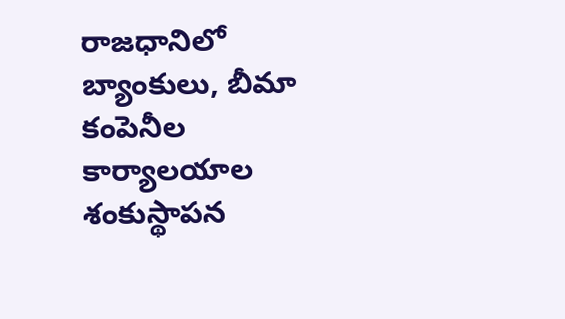రాజధానిలో బ్యాంకులు, బీమా కంపెనీల కార్యాలయాల శంకుస్థాపన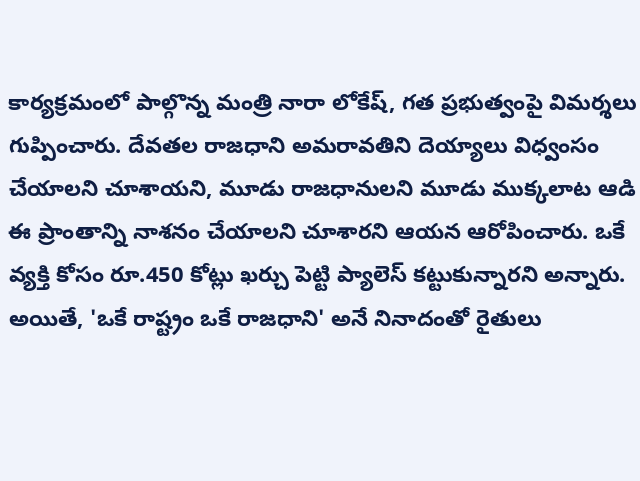కార్యక్రమంలో పాల్గొన్న మంత్రి నారా లోకేష్, గత ప్రభుత్వంపై విమర్శలు గుప్పించారు. దేవతల రాజధాని అమరావతిని దెయ్యాలు విధ్వంసం చేయాలని చూశాయని, మూడు రాజధానులని మూడు ముక్కలాట ఆడి ఈ ప్రాంతాన్ని నాశనం చేయాలని చూశారని ఆయన ఆరోపించారు. ఒకే వ్యక్తి కోసం రూ.450 కోట్లు ఖర్చు పెట్టి ప్యాలెస్ కట్టుకున్నారని అన్నారు. అయితే, 'ఒకే రాష్ట్రం ఒకే రాజధాని' అనే నినాదంతో రైతులు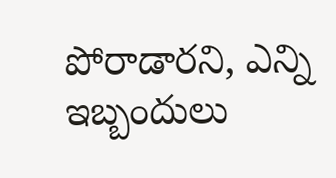పోరాడారని, ఎన్ని ఇబ్బందులు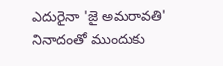ఎదురైనా 'జై అమరావతి' నినాదంతో ముందుకు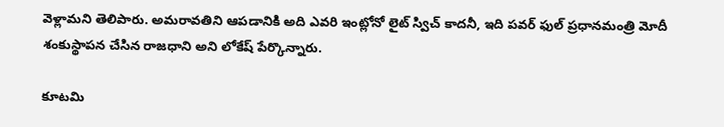వెళ్లామని తెలిపారు. అమరావతిని ఆపడానికి అది ఎవరి ఇంట్లోనో లైట్ స్విచ్ కాదనీ, ఇది పవర్ ఫుల్ ప్రధానమంత్రి మోదీ శంకుస్థాపన చేసిన రాజధాని అని లోకేష్ పేర్కొన్నారు.

కూటమి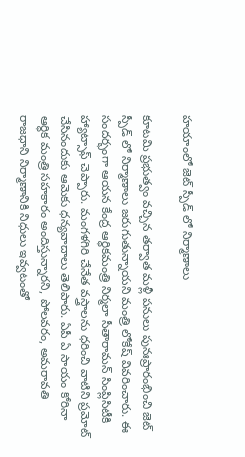హయాంలో జెట్ స్పీడ్ లో నిర్మాణాలు

కూటమి ప్రభుత్వం వచ్చిన తర్వాత మళ్లీ పనులు పునఃప్రారంభించి జెట్ స్పీడ్ లో నిర్మాణాలు జరుగుతున్నాయని మంత్రి లోకేష్ వివరించారు. ఈ సందర్భంగా ఆయన కేంద్ర ఆర్థికమంత్రి నిర్మలా సీతారామన్‌ సింప్లిసిటీకి హ్యాట్సాఫ్ చెప్పారు. మంగళగిరి చేనేత వస్త్రాలను ధరించి వాటిని ప్రమోట్ చేసినందుకు ఆమెకు ధన్యవాదాలు తెలిపారు. ఏపీ ఏ సాయం కోరినా ఆర్థిక మంత్రి సహకారం అందిస్తున్నారని, పోలవరం, అమరావతి రాజధాని నిర్మాణానికి నిధులు ఇవ్వటంతో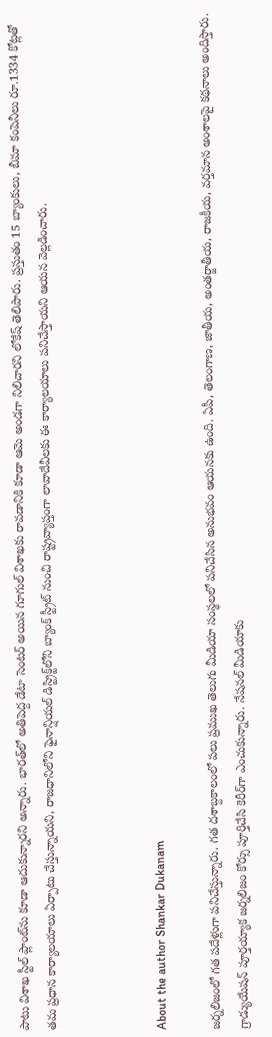పాటు విశాఖ స్టీల్ ప్లాంట్‌ను కూడా ఆదుకున్నారని అన్నారు. భారత్‌లో అతిపెద్ద డేటా సెంటర్ అయిన గూగుల్ విశాఖకు రావడానికి కూడా ఆమె అండగా నిలిచారని లోకేష్ తెలిపారు. ప్రస్తుతం 15 బ్యాంకులు, బీమా కంపెనీలు రూ.1334 కోట్లతో తమ ప్రధాన కార్యాలయాలు ఏర్పాటు చేస్తున్నాయని, రాజధానిలోని ఫైనాన్షియల్ డిస్ట్రిక్ట్‌లోని బ్యాంక్ స్ట్రీట్ నుంచి రాష్ట్రవ్యాప్తంగా లావాదేవీలకు ఈ కార్యాలయాలు పనిచేస్తాయని ఆయన వెల్లడించారు.



About the author Shankar Dukanam

జర్నలిజంలో గత పదేళ్లుగా పనిచేస్తున్నారు. గత దశాబ్దకాలంలో పలు ప్రముఖ తెలుగు మీడియా సంస్థలలో పనిచేసిన అనుభవం ఆయనకు ఉంది. ఏపీ, తెలంగాణ, జాతీయ, అంతర్జాతీయ, రాజకీయ, వర్తమాన అంశాలపై కథనాలు అందిస్తారు. గ్రాడ్యుయేషన్ పూర్తయ్యాక జర్నలిజం కోర్సు పూర్తిచేసి కెరీర్‌గా ఎంచుకున్నారు. నేషనల్ మీడియాకు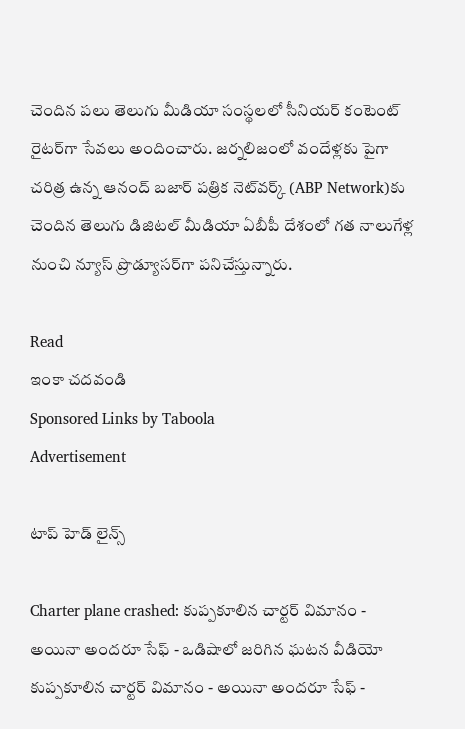చెందిన పలు తెలుగు మీడియా సంస్థలలో సీనియర్ కంటెంట్ రైటర్‌గా సేవలు అందించారు. జర్నలిజంలో వందేళ్లకు పైగా చరిత్ర ఉన్న ఆనంద్ బజార్ పత్రిక నెట్‌వర్క్ (ABP Network)కు చెందిన తెలుగు డిజిటల్ మీడియా ఏబీపీ దేశంలో గత నాలుగేళ్ల నుంచి న్యూస్ ప్రొడ్యూసర్‌గా పనిచేస్తున్నారు.

Read
ఇంకా చదవండి
Sponsored Links by Taboola
Advertisement

టాప్ హెడ్ లైన్స్

Charter plane crashed: కుప్పకూలిన చార్టర్ విమానం - అయినా అందరూ సేఫ్ - ఒడిషాలో జరిగిన ఘటన వీడియో
కుప్పకూలిన చార్టర్ విమానం - అయినా అందరూ సేఫ్ -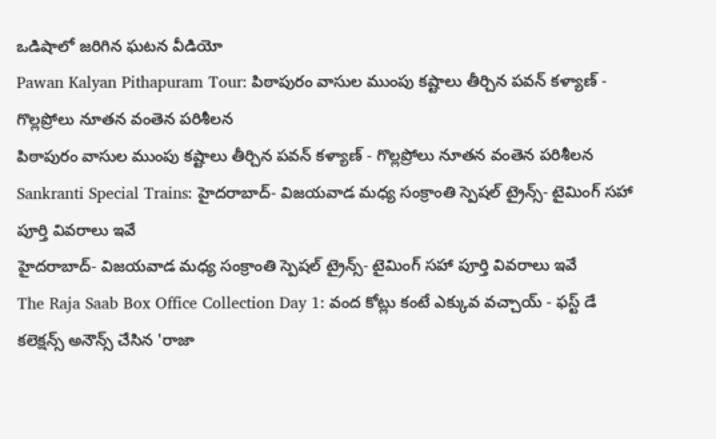ఒడిషాలో జరిగిన ఘటన వీడియో
Pawan Kalyan Pithapuram Tour: పిఠాపురం వాసుల ముంపు కష్టాలు తీర్చిన పవన్ కళ్యాణ్ - గొల్లప్రోలు నూతన వంతెన పరిశీలన
పిఠాపురం వాసుల ముంపు కష్టాలు తీర్చిన పవన్ కళ్యాణ్ - గొల్లప్రోలు నూతన వంతెన పరిశీలన
Sankranti Special Trains: హైదరాబాద్- విజయవాడ మధ్య సంక్రాంతి స్పెషల్ ట్రైన్స్‌- టైమింగ్ సహా పూర్తి వివరాలు ఇవే
హైదరాబాద్- విజయవాడ మధ్య సంక్రాంతి స్పెషల్ ట్రైన్స్‌- టైమింగ్ సహా పూర్తి వివరాలు ఇవే
The Raja Saab Box Office Collection Day 1: వంద కోట్లు కంటే ఎక్కువ వచ్చాయ్ - ఫస్ట్ డే కలెక్షన్స్ అనౌన్స్ చేసిన 'రాజా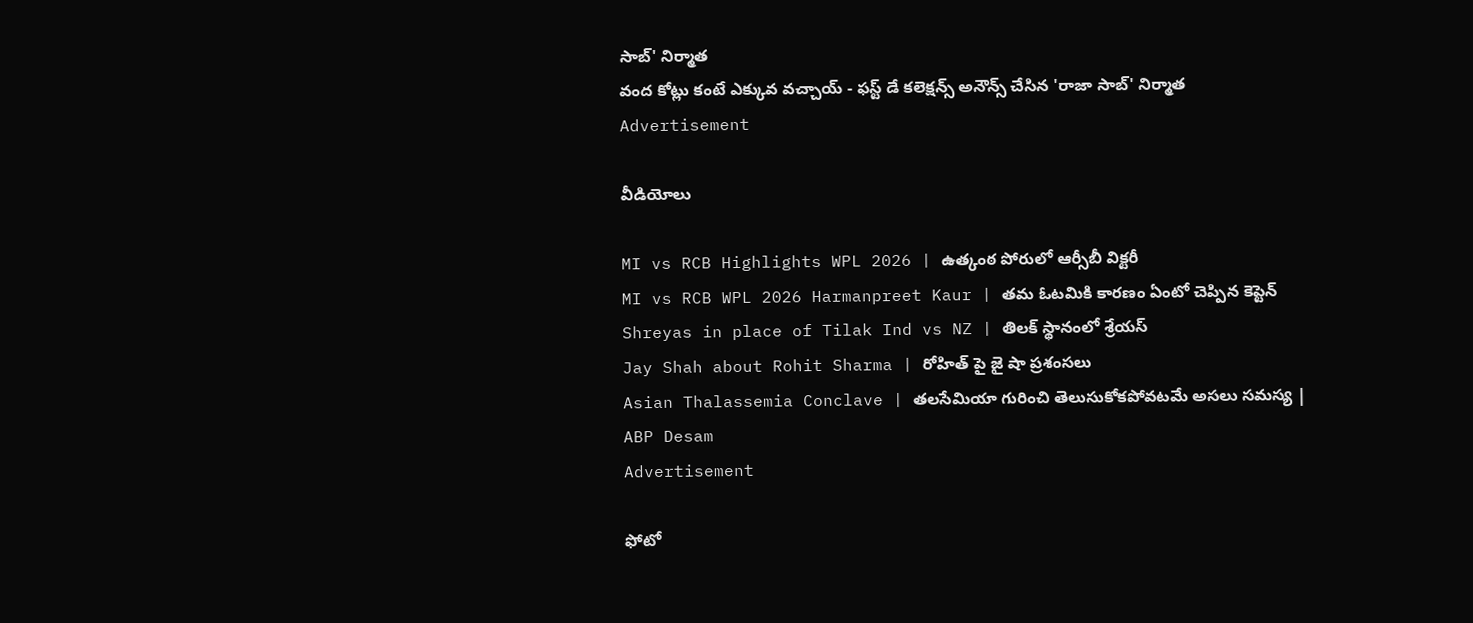సాబ్' నిర్మాత
వంద కోట్లు కంటే ఎక్కువ వచ్చాయ్ - ఫస్ట్ డే కలెక్షన్స్ అనౌన్స్ చేసిన 'రాజా సాబ్' నిర్మాత
Advertisement

వీడియోలు

MI vs RCB Highlights WPL 2026 | ఉత్కంఠ పోరులో ఆర్సీబీ విక్టరీ
MI vs RCB WPL 2026 Harmanpreet Kaur | తమ ఓటమికి కారణం ఏంటో చెప్పిన కెప్టెన్
Shreyas in place of Tilak Ind vs NZ | తిలక్ స్థానంలో శ్రేయస్
Jay Shah about Rohit Sharma | రోహిత్ పై జై షా ప్రశంసలు
Asian Thalassemia Conclave | తలసేమియా గురించి తెలుసుకోకపోవటమే అసలు సమస్య | ABP Desam
Advertisement

ఫోటో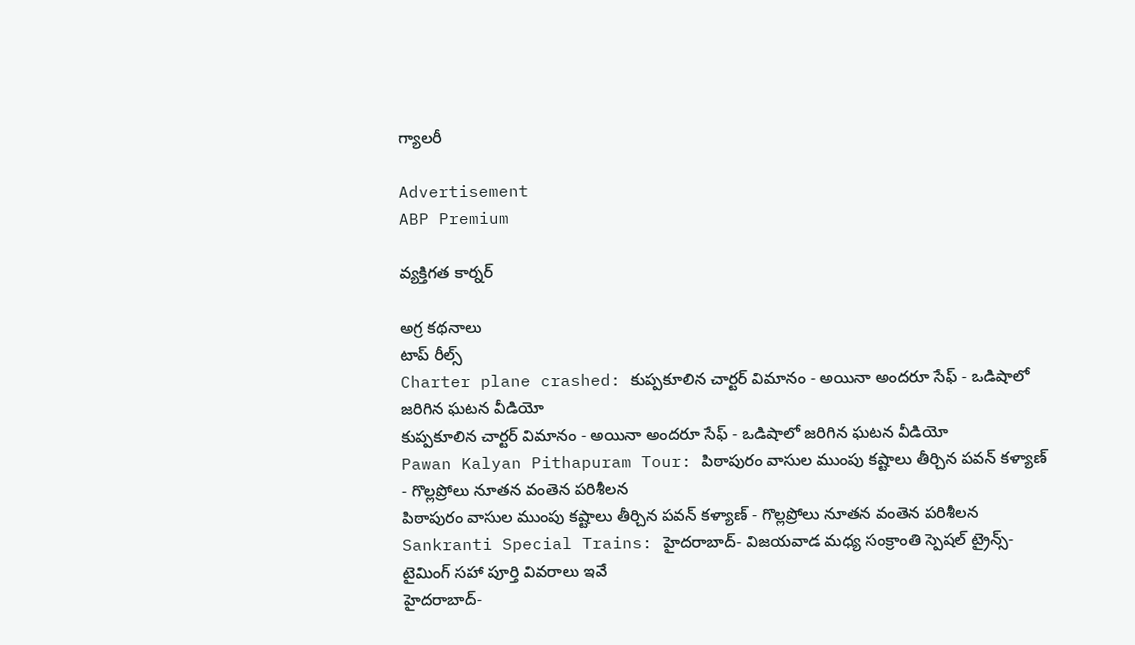గ్యాలరీ

Advertisement
ABP Premium

వ్యక్తిగత కార్నర్

అగ్ర కథనాలు
టాప్ రీల్స్
Charter plane crashed: కుప్పకూలిన చార్టర్ విమానం - అయినా అందరూ సేఫ్ - ఒడిషాలో జరిగిన ఘటన వీడియో
కుప్పకూలిన చార్టర్ విమానం - అయినా అందరూ సేఫ్ - ఒడిషాలో జరిగిన ఘటన వీడియో
Pawan Kalyan Pithapuram Tour: పిఠాపురం వాసుల ముంపు కష్టాలు తీర్చిన పవన్ కళ్యాణ్ - గొల్లప్రోలు నూతన వంతెన పరిశీలన
పిఠాపురం వాసుల ముంపు కష్టాలు తీర్చిన పవన్ కళ్యాణ్ - గొల్లప్రోలు నూతన వంతెన పరిశీలన
Sankranti Special Trains: హైదరాబాద్- విజయవాడ మధ్య సంక్రాంతి స్పెషల్ ట్రైన్స్‌- టైమింగ్ సహా పూర్తి వివరాలు ఇవే
హైదరాబాద్-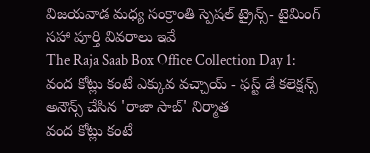విజయవాడ మధ్య సంక్రాంతి స్పెషల్ ట్రైన్స్‌- టైమింగ్ సహా పూర్తి వివరాలు ఇవే
The Raja Saab Box Office Collection Day 1: వంద కోట్లు కంటే ఎక్కువ వచ్చాయ్ - ఫస్ట్ డే కలెక్షన్స్ అనౌన్స్ చేసిన 'రాజా సాబ్' నిర్మాత
వంద కోట్లు కంటే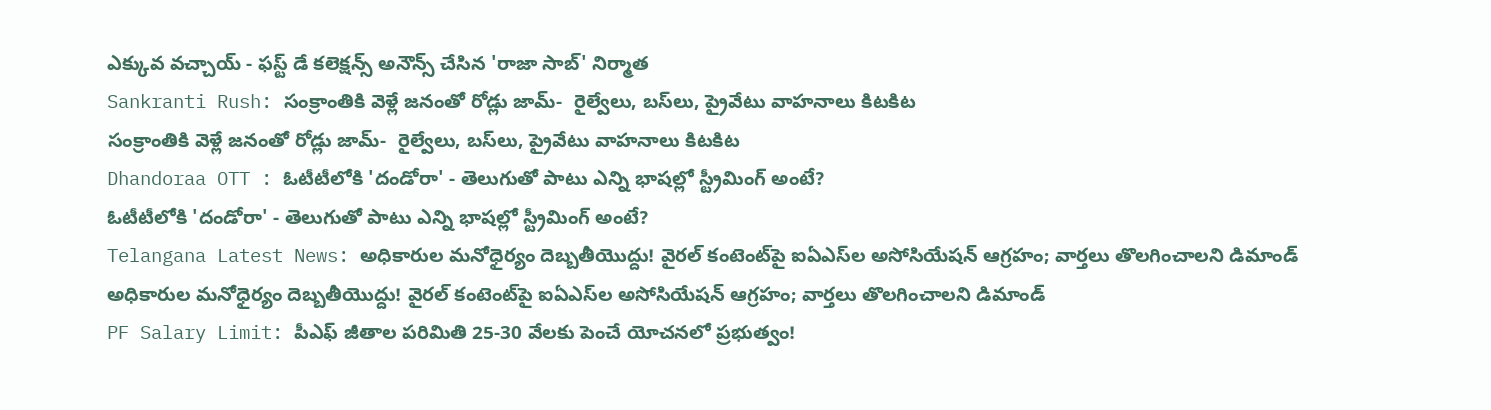ఎక్కువ వచ్చాయ్ - ఫస్ట్ డే కలెక్షన్స్ అనౌన్స్ చేసిన 'రాజా సాబ్' నిర్మాత
Sankranti Rush: సంక్రాంతికి వెళ్లే జనంతో రోడ్లు జామ్‌-  రైల్వేలు, బస్‌లు, ప్రైవేటు వాహనాలు కిటకిట
సంక్రాంతికి వెళ్లే జనంతో రోడ్లు జామ్‌-  రైల్వేలు, బస్‌లు, ప్రైవేటు వాహనాలు కిటకిట
Dhandoraa OTT : ఓటీటీలోకి 'దండోరా' - తెలుగుతో పాటు ఎన్ని భాషల్లో స్ట్రీమింగ్ అంటే?
ఓటీటీలోకి 'దండోరా' - తెలుగుతో పాటు ఎన్ని భాషల్లో స్ట్రీమింగ్ అంటే?
Telangana Latest News: అధికారుల మనోధైర్యం దెబ్బతీయొద్దు! వైరల్ కంటెంట్‌పై ఐఏఎస్‌ల అసోసియేషన్ ఆగ్రహం; వార్తలు తొలగించాలని డిమాండ్
అధికారుల మనోధైర్యం దెబ్బతీయొద్దు! వైరల్ కంటెంట్‌పై ఐఏఎస్‌ల అసోసియేషన్ ఆగ్రహం; వార్తలు తొలగించాలని డిమాండ్
PF Salary Limit: పీఎఫ్ జీతాల పరిమితి 25-30 వేలకు పెంచే యోచనలో ప్రభుత్వం!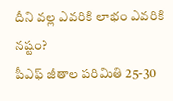దీని వల్ల ఎవరికి లాభం ఎవరికి నష్టం?
పీఎఫ్ జీతాల పరిమితి 25-30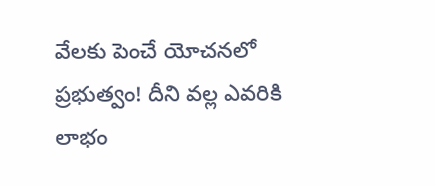వేలకు పెంచే యోచనలో ప్రభుత్వం! దీని వల్ల ఎవరికి లాభం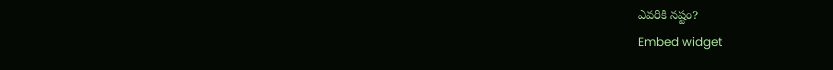ఎవరికి నష్టం?
Embed widget